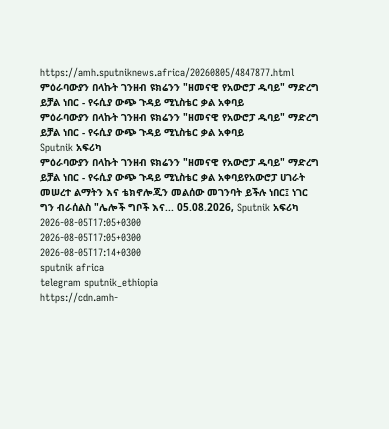https://amh.sputniknews.africa/20260805/4847877.html
ምዕራባውያን በላኩት ገንዘብ ዩክሬንን "ዘመናዊ የአውሮፓ ዱባይ" ማድረግ ይቻል ነበር - የሩሲያ ውጭ ጉዳይ ሚኒስቴር ቃል አቀባይ
ምዕራባውያን በላኩት ገንዘብ ዩክሬንን "ዘመናዊ የአውሮፓ ዱባይ" ማድረግ ይቻል ነበር - የሩሲያ ውጭ ጉዳይ ሚኒስቴር ቃል አቀባይ
Sputnik አፍሪካ
ምዕራባውያን በላኩት ገንዘብ ዩክሬንን "ዘመናዊ የአውሮፓ ዱባይ" ማድረግ ይቻል ነበር - የሩሲያ ውጭ ጉዳይ ሚኒስቴር ቃል አቀባይየአውሮፓ ሀገራት መሠረተ ልማትን እና ቴክኖሎጂን መልሰው መገንባት ይችሉ ነበር፤ ነገር ግን ብራሰልስ "ሌሎች ግቦች እና... 05.08.2026, Sputnik አፍሪካ
2026-08-05T17:05+0300
2026-08-05T17:05+0300
2026-08-05T17:14+0300
sputnik africa
telegram sputnik_ethiopia
https://cdn.amh-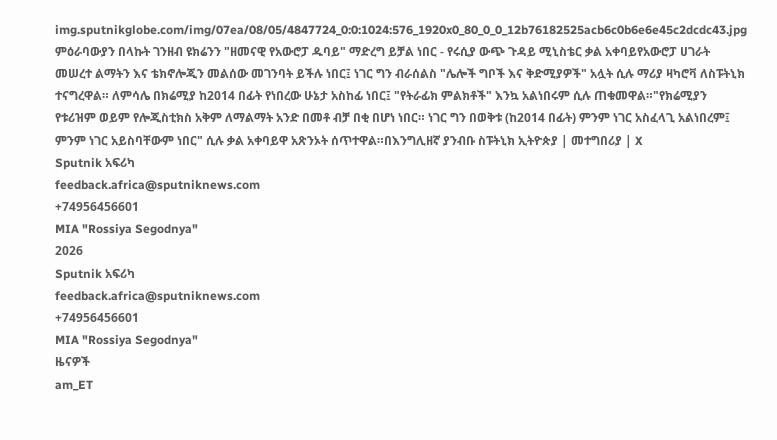img.sputnikglobe.com/img/07ea/08/05/4847724_0:0:1024:576_1920x0_80_0_0_12b76182525acb6c0b6e6e45c2dcdc43.jpg
ምዕራባውያን በላኩት ገንዘብ ዩክሬንን "ዘመናዊ የአውሮፓ ዱባይ" ማድረግ ይቻል ነበር - የሩሲያ ውጭ ጉዳይ ሚኒስቴር ቃል አቀባይየአውሮፓ ሀገራት መሠረተ ልማትን እና ቴክኖሎጂን መልሰው መገንባት ይችሉ ነበር፤ ነገር ግን ብራሰልስ "ሌሎች ግቦች እና ቅድሚያዎች" አሏት ሲሉ ማሪያ ዛካሮቫ ለስፑትኒክ ተናግረዋል። ለምሳሌ በክሬሚያ ከ2014 በፊት የነበረው ሁኔታ አስከፊ ነበር፤ "የትራፊክ ምልክቶች" እንኳ አልነበሩም ሲሉ ጠቁመዋል።"የክሬሚያን የቱሪዝም ወይም የሎጂስቲክስ አቅም ለማልማት አንድ በመቶ ብቻ በቂ በሆነ ነበር። ነገር ግን በወቅቱ (ከ2014 በፊት) ምንም ነገር አስፈላጊ አልነበረም፤ ምንም ነገር አይስባቸውም ነበር" ሲሉ ቃል አቀባይዋ አጽንኦት ሰጥተዋል።በእንግሊዘኛ ያንብቡ ስፑትኒክ ኢትዮጵያ | መተግበሪያ | X
Sputnik አፍሪካ
feedback.africa@sputniknews.com
+74956456601
MIA "Rossiya Segodnya"
2026
Sputnik አፍሪካ
feedback.africa@sputniknews.com
+74956456601
MIA "Rossiya Segodnya"
ዜናዎች
am_ET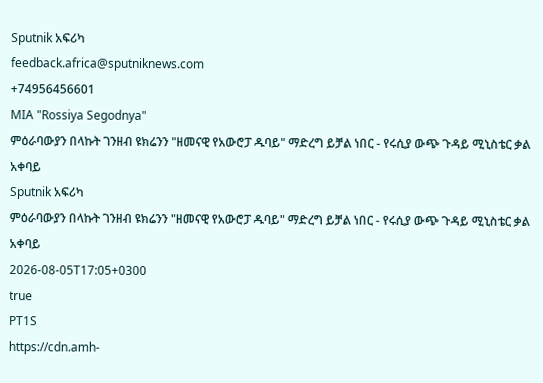Sputnik አፍሪካ
feedback.africa@sputniknews.com
+74956456601
MIA "Rossiya Segodnya"
ምዕራባውያን በላኩት ገንዘብ ዩክሬንን "ዘመናዊ የአውሮፓ ዱባይ" ማድረግ ይቻል ነበር - የሩሲያ ውጭ ጉዳይ ሚኒስቴር ቃል አቀባይ
Sputnik አፍሪካ
ምዕራባውያን በላኩት ገንዘብ ዩክሬንን "ዘመናዊ የአውሮፓ ዱባይ" ማድረግ ይቻል ነበር - የሩሲያ ውጭ ጉዳይ ሚኒስቴር ቃል አቀባይ
2026-08-05T17:05+0300
true
PT1S
https://cdn.amh-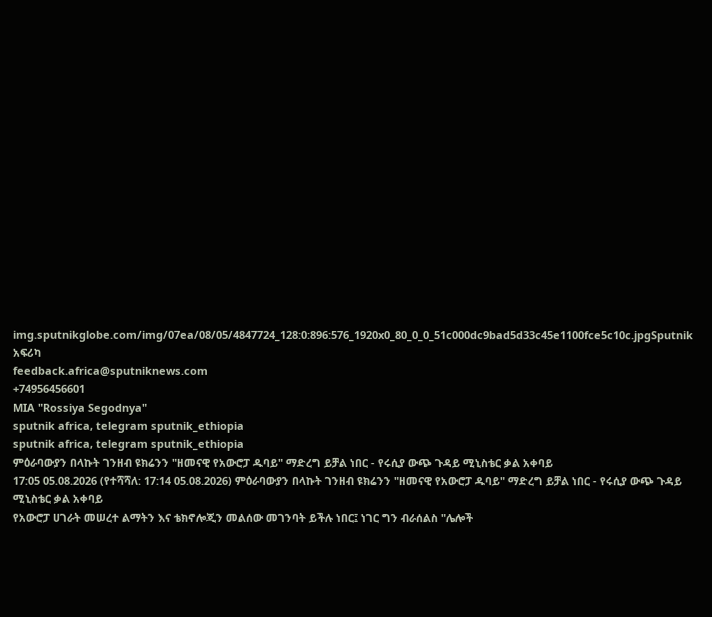img.sputnikglobe.com/img/07ea/08/05/4847724_128:0:896:576_1920x0_80_0_0_51c000dc9bad5d33c45e1100fce5c10c.jpgSputnik አፍሪካ
feedback.africa@sputniknews.com
+74956456601
MIA "Rossiya Segodnya"
sputnik africa, telegram sputnik_ethiopia
sputnik africa, telegram sputnik_ethiopia
ምዕራባውያን በላኩት ገንዘብ ዩክሬንን "ዘመናዊ የአውሮፓ ዱባይ" ማድረግ ይቻል ነበር - የሩሲያ ውጭ ጉዳይ ሚኒስቴር ቃል አቀባይ
17:05 05.08.2026 (የተሻሻለ: 17:14 05.08.2026) ምዕራባውያን በላኩት ገንዘብ ዩክሬንን "ዘመናዊ የአውሮፓ ዱባይ" ማድረግ ይቻል ነበር - የሩሲያ ውጭ ጉዳይ ሚኒስቴር ቃል አቀባይ
የአውሮፓ ሀገራት መሠረተ ልማትን እና ቴክኖሎጂን መልሰው መገንባት ይችሉ ነበር፤ ነገር ግን ብራሰልስ "ሌሎች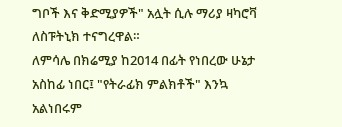ግቦች እና ቅድሚያዎች" አሏት ሲሉ ማሪያ ዛካሮቫ ለስፑትኒክ ተናግረዋል።
ለምሳሌ በክሬሚያ ከ2014 በፊት የነበረው ሁኔታ አስከፊ ነበር፤ "የትራፊክ ምልክቶች" እንኳ አልነበሩም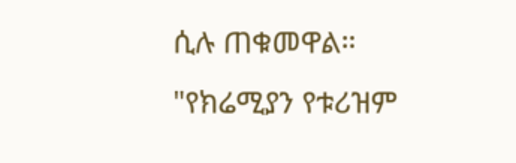ሲሉ ጠቁመዋል።
"የክሬሚያን የቱሪዝም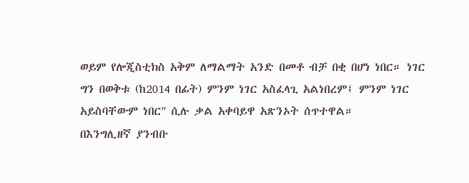ወይም የሎጂስቲክስ አቅም ለማልማት አንድ በመቶ ብቻ በቂ በሆነ ነበር። ነገር ግን በወቅቱ (ከ2014 በፊት) ምንም ነገር አስፈላጊ አልነበረም፤ ምንም ነገር አይስባቸውም ነበር" ሲሉ ቃል አቀባይዋ አጽንኦት ሰጥተዋል።
በእንግሊዘኛ ያንብቡ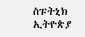ስፑትኒክ ኢትዮጵያ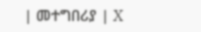| መተግበሪያ | X